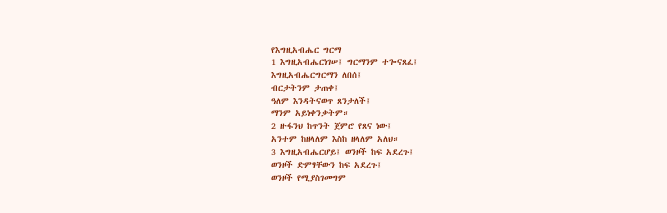የእግዚአብሔር ግርማ
1 እግዚአብሔርነገሠ፤ ግርማንም ተጐናጸፈ፤
እግዚአብሔርግርማን ለበሰ፤
ብርታትንም ታጠቀ፤
ዓለም እንዳትናወጥ ጸንታለች፤
ማንም አይነቀንቃትም።
2 ዙፋንህ ከጥንት ጀምሮ የጸና ነው፤
አንተም ከዘላለም እስከ ዘላለም አለህ።
3 እግዚአብሔርሆይ፤ ወንዞች ከፍ አደረጉ፤
ወንዞች ድምፃቸውን ከፍ አደረጉ፤
ወንዞች የሚያስገመግም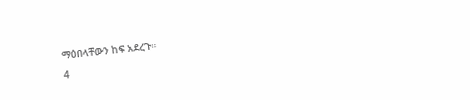ማዕበላቸውን ከፍ አደረጉ።
4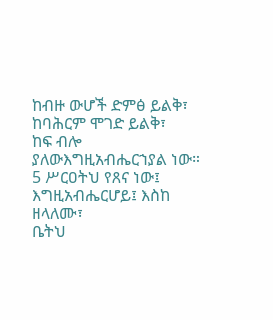ከብዙ ውሆች ድምፅ ይልቅ፣
ከባሕርም ሞገድ ይልቅ፣
ከፍ ብሎ ያለውእግዚአብሔርኀያል ነው።
5 ሥርዐትህ የጸና ነው፤
እግዚአብሔርሆይ፤ እስከ ዘላለሙ፣
ቤትህ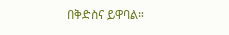በቅድስና ይዋባል።